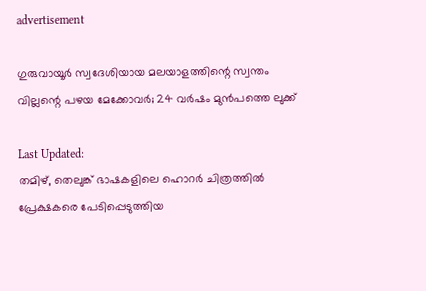advertisement

ഗുരുവായൂർ സ്വദേശിയായ മലയാളത്തിന്റെ സ്വന്തം വില്ലന്റെ പഴയ മേക്കോവർ; 24 വർഷം മുൻപത്തെ ലുക്ക്

Last Updated:
തമിഴ്, തെലുങ്ക് ഭാഷകളിലെ ഹൊറർ ചിത്രത്തിൽ പ്രേക്ഷകരെ പേടിപ്പെടുത്തിയ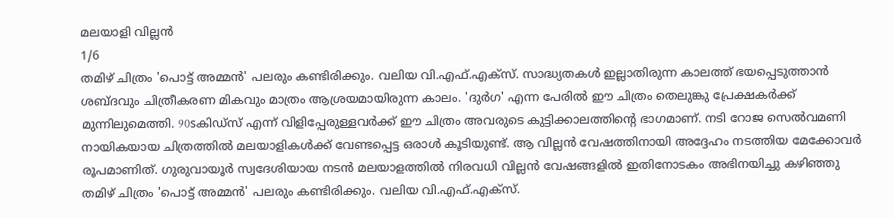മലയാളി വില്ലൻ
1/6
തമിഴ് ചിത്രം 'പൊട്ട് അമ്മൻ' പലരും കണ്ടിരിക്കും. വലിയ വി.എഫ്.എക്സ്. സാദ്ധ്യതകൾ ഇല്ലാതിരുന്ന കാലത്ത് ഭയപ്പെടുത്താൻ ശബ്ദവും ചിത്രീകരണ മികവും മാത്രം ആശ്രയമായിരുന്ന കാലം. 'ദുർഗ' എന്ന പേരിൽ ഈ ചിത്രം തെലുങ്കു പ്രേക്ഷകർക്ക് മുന്നിലുമെത്തി. 90sകിഡ്സ് എന്ന് വിളിപ്പേരുള്ളവർക്ക് ഈ ചിത്രം അവരുടെ കുട്ടിക്കാലത്തിന്റെ ഭാഗമാണ്. നടി റോജ സെൽവമണി നായികയായ ചിത്രത്തിൽ മലയാളികൾക്ക് വേണ്ടപ്പെട്ട ഒരാൾ കൂടിയുണ്ട്. ആ വില്ലൻ വേഷത്തിനായി അദ്ദേഹം നടത്തിയ മേക്കോവർ രൂപമാണിത്. ഗുരുവായൂർ സ്വദേശിയായ നടൻ മലയാളത്തിൽ നിരവധി വില്ലൻ വേഷങ്ങളിൽ ഇതിനോടകം അഭിനയിച്ചു കഴിഞ്ഞു
തമിഴ് ചിത്രം 'പൊട്ട് അമ്മൻ' പലരും കണ്ടിരിക്കും. വലിയ വി.എഫ്.എക്സ്.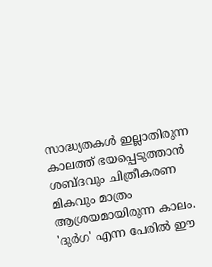സാദ്ധ്യതകൾ ഇല്ലാതിരുന്ന കാലത്ത് ഭയപ്പെടുത്താൻ ശബ്ദവും ചിത്രീകരണ മികവും മാത്രം ആശ്രയമായിരുന്ന കാലം. 'ദുർഗ' എന്ന പേരിൽ ഈ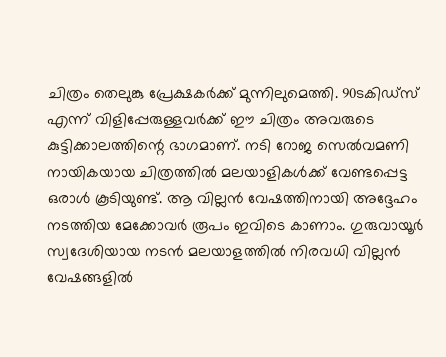ചിത്രം തെലുങ്കു പ്രേക്ഷകർക്ക് മുന്നിലുമെത്തി. 90sകിഡ്സ് എന്ന് വിളിപ്പേരുള്ളവർക്ക് ഈ ചിത്രം അവരുടെ കുട്ടിക്കാലത്തിന്റെ ഭാഗമാണ്. നടി റോജ സെൽവമണി നായികയായ ചിത്രത്തിൽ മലയാളികൾക്ക് വേണ്ടപ്പെട്ട ഒരാൾ കൂടിയുണ്ട്. ആ വില്ലൻ വേഷത്തിനായി അദ്ദേഹം നടത്തിയ മേക്കോവർ രൂപം ഇവിടെ കാണാം. ഗുരുവായൂർ സ്വദേശിയായ നടൻ മലയാളത്തിൽ നിരവധി വില്ലൻ വേഷങ്ങളിൽ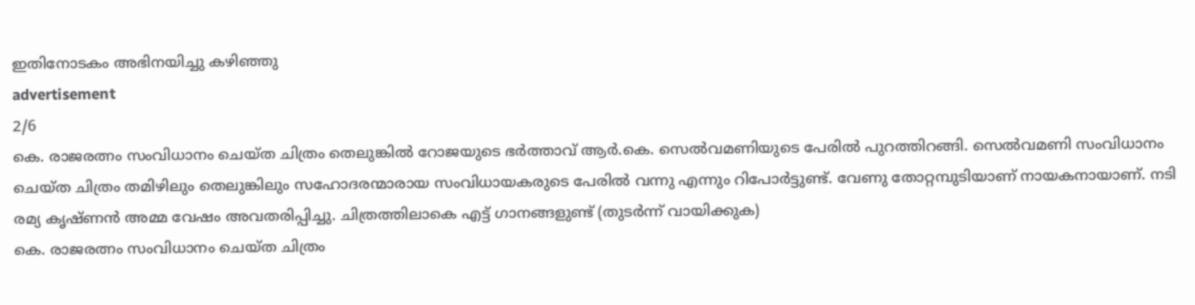ഇതിനോടകം അഭിനയിച്ചു കഴിഞ്ഞു
advertisement
2/6
കെ. രാജരത്നം സംവിധാനം ചെയ്ത ചിത്രം തെലുങ്കിൽ റോജയുടെ ഭർത്താവ് ആർ.കെ. സെൽവമണിയുടെ പേരിൽ പുറത്തിറങ്ങി. സെൽവമണി സംവിധാനം ചെയ്ത ചിത്രം തമിഴിലും തെലുങ്കിലും സഹോദരന്മാരായ സംവിധായകരുടെ പേരിൽ വന്നു എന്നും റിപോർട്ടുണ്ട്. വേണു തോറ്റമ്പുടിയാണ് നായകനായാണ്. നടി രമ്യ കൃഷ്ണൻ അമ്മ വേഷം അവതരിപ്പിച്ചു. ചിത്രത്തിലാകെ എട്ട് ഗാനങ്ങളുണ്ട് (തുടർന്ന് വായിക്കുക)
കെ. രാജരത്നം സംവിധാനം ചെയ്ത ചിത്രം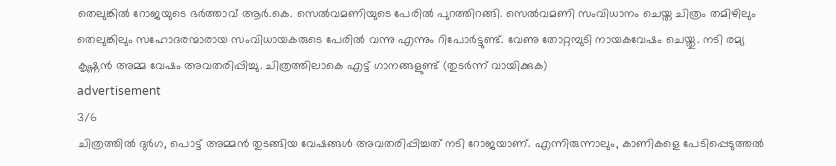തെലുങ്കിൽ റോജയുടെ ഭർത്താവ് ആർ.കെ. സെൽവമണിയുടെ പേരിൽ പുറത്തിറങ്ങി. സെൽവമണി സംവിധാനം ചെയ്ത ചിത്രം തമിഴിലും തെലുങ്കിലും സഹോദരന്മാരായ സംവിധായകരുടെ പേരിൽ വന്നു എന്നും റിപോർട്ടുണ്ട്. വേണു തോറ്റമ്പുടി നായകവേഷം ചെയ്തു. നടി രമ്യ കൃഷ്ണൻ അമ്മ വേഷം അവതരിപ്പിച്ചു. ചിത്രത്തിലാകെ എട്ട് ഗാനങ്ങളുണ്ട് (തുടർന്ന് വായിക്കുക)
advertisement
3/6
ചിത്രത്തിൽ ദുർഗ, പൊട്ട് അമ്മൻ തുടങ്ങിയ വേഷങ്ങൾ അവതരിപ്പിച്ചത് നടി റോജയാണ്. എന്നിരുന്നാലും, കാണികളെ പേടിപ്പെടുത്തൽ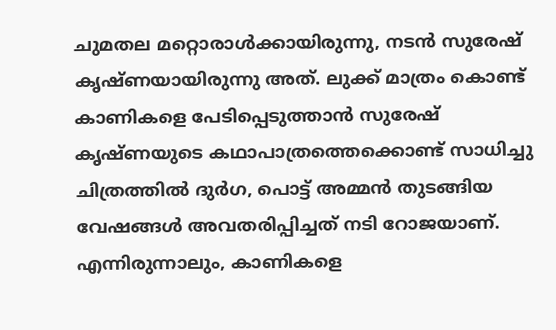ചുമതല മറ്റൊരാൾക്കായിരുന്നു, നടൻ സുരേഷ് കൃഷ്ണയായിരുന്നു അത്. ലുക്ക് മാത്രം കൊണ്ട് കാണികളെ പേടിപ്പെടുത്താൻ സുരേഷ് കൃഷ്ണയുടെ കഥാപാത്രത്തെക്കൊണ്ട് സാധിച്ചു
ചിത്രത്തിൽ ദുർഗ, പൊട്ട് അമ്മൻ തുടങ്ങിയ വേഷങ്ങൾ അവതരിപ്പിച്ചത് നടി റോജയാണ്. എന്നിരുന്നാലും, കാണികളെ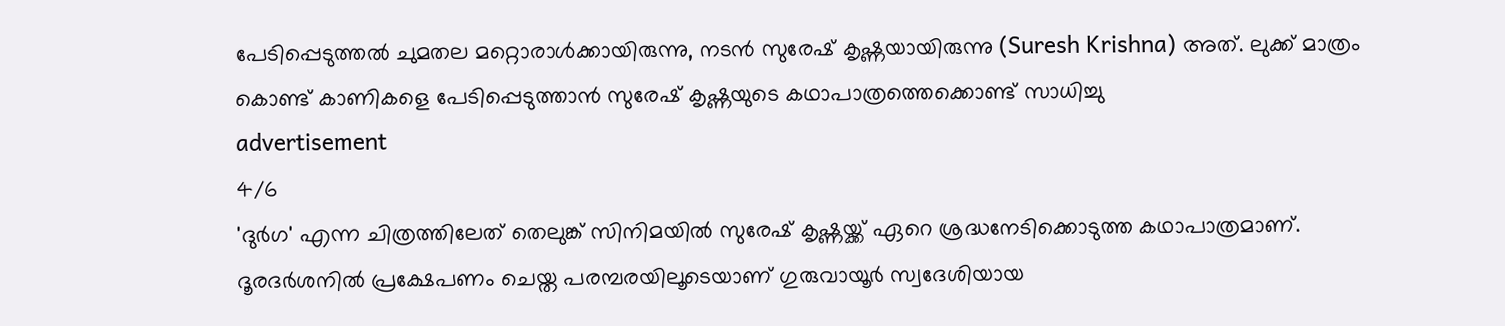പേടിപ്പെടുത്തൽ ചുമതല മറ്റൊരാൾക്കായിരുന്നു, നടൻ സുരേഷ് കൃഷ്ണയായിരുന്നു (Suresh Krishna) അത്. ലുക്ക് മാത്രം കൊണ്ട് കാണികളെ പേടിപ്പെടുത്താൻ സുരേഷ് കൃഷ്ണയുടെ കഥാപാത്രത്തെക്കൊണ്ട് സാധിച്ചു
advertisement
4/6
'ദുർഗ' എന്ന ചിത്രത്തിലേത് തെലുങ്ക് സിനിമയിൽ സുരേഷ് കൃഷ്ണയ്ക്ക് ഏറെ ശ്രദ്ധനേടിക്കൊടുത്ത കഥാപാത്രമാണ്. ദൂരദർശനിൽ പ്രക്ഷേപണം ചെയ്ത പരമ്പരയിലൂടെയാണ് ഗുരുവായൂർ സ്വദേശിയായ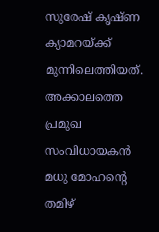സുരേഷ് കൃഷ്ണ ക്യാമറയ്ക്ക് മുന്നിലെത്തിയത്. അക്കാലത്തെ പ്രമുഖ സംവിധായകൻ മധു മോഹന്റെ തമിഴ്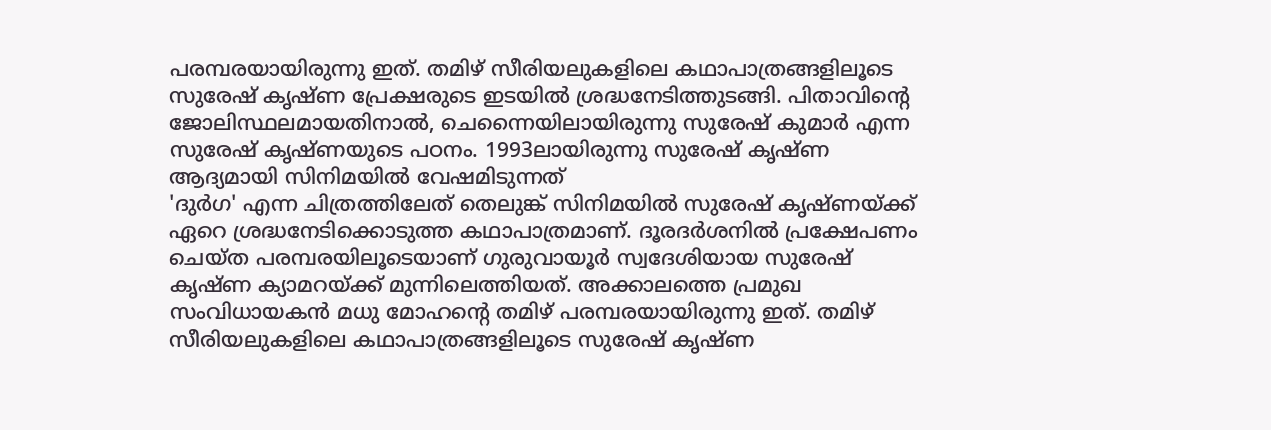പരമ്പരയായിരുന്നു ഇത്. തമിഴ് സീരിയലുകളിലെ കഥാപാത്രങ്ങളിലൂടെ സുരേഷ് കൃഷ്ണ പ്രേക്ഷരുടെ ഇടയിൽ ശ്രദ്ധനേടിത്തുടങ്ങി. പിതാവിന്റെ ജോലിസ്ഥലമായതിനാൽ, ചെന്നൈയിലായിരുന്നു സുരേഷ് കുമാർ എന്ന സുരേഷ് കൃഷ്ണയുടെ പഠനം. 1993ലായിരുന്നു സുരേഷ് കൃഷ്ണ ആദ്യമായി സിനിമയിൽ വേഷമിടുന്നത്
'ദുർഗ' എന്ന ചിത്രത്തിലേത് തെലുങ്ക് സിനിമയിൽ സുരേഷ് കൃഷ്ണയ്ക്ക് ഏറെ ശ്രദ്ധനേടിക്കൊടുത്ത കഥാപാത്രമാണ്. ദൂരദർശനിൽ പ്രക്ഷേപണം ചെയ്ത പരമ്പരയിലൂടെയാണ് ഗുരുവായൂർ സ്വദേശിയായ സുരേഷ് കൃഷ്ണ ക്യാമറയ്ക്ക് മുന്നിലെത്തിയത്. അക്കാലത്തെ പ്രമുഖ സംവിധായകൻ മധു മോഹന്റെ തമിഴ് പരമ്പരയായിരുന്നു ഇത്. തമിഴ് സീരിയലുകളിലെ കഥാപാത്രങ്ങളിലൂടെ സുരേഷ് കൃഷ്ണ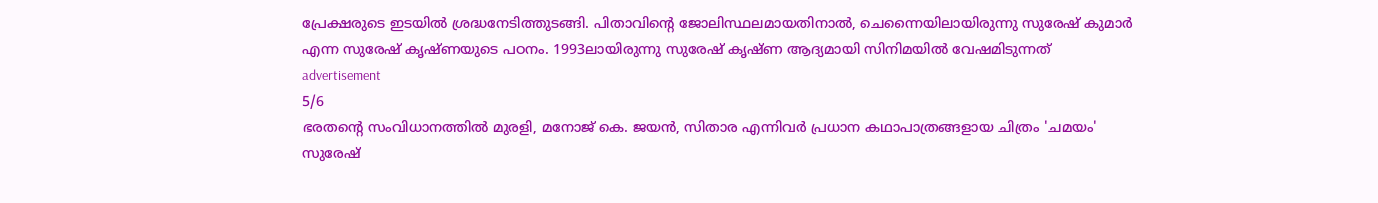പ്രേക്ഷരുടെ ഇടയിൽ ശ്രദ്ധനേടിത്തുടങ്ങി. പിതാവിന്റെ ജോലിസ്ഥലമായതിനാൽ, ചെന്നൈയിലായിരുന്നു സുരേഷ് കുമാർ എന്ന സുരേഷ് കൃഷ്ണയുടെ പഠനം. 1993ലായിരുന്നു സുരേഷ് കൃഷ്ണ ആദ്യമായി സിനിമയിൽ വേഷമിടുന്നത്
advertisement
5/6
ഭരതന്റെ സംവിധാനത്തിൽ മുരളി, മനോജ് കെ. ജയൻ, സിതാര എന്നിവർ പ്രധാന കഥാപാത്രങ്ങളായ ചിത്രം 'ചമയം' സുരേഷ്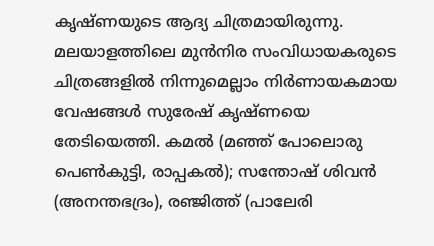കൃഷ്ണയുടെ ആദ്യ ചിത്രമായിരുന്നു. മലയാളത്തിലെ മുൻനിര സംവിധായകരുടെ ചിത്രങ്ങളിൽ നിന്നുമെല്ലാം നിർണായകമായ വേഷങ്ങൾ സുരേഷ് കൃഷ്ണയെ തേടിയെത്തി. കമൽ (മഞ്ഞ് പോലൊരു പെൺകുട്ടി, രാപ്പകൽ); സന്തോഷ് ശിവൻ (അനന്തഭദ്രം), രഞ്ജിത്ത് (പാലേരി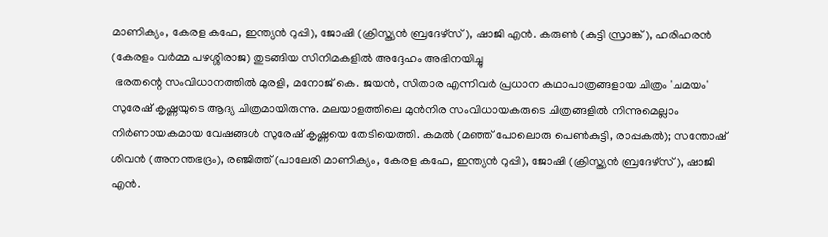മാണിക്യം, കേരള കഫേ, ഇന്ത്യൻ റുപ്പി), ജോഷി (ക്രിസ്ത്യൻ ബ്രദേഴ്സ്), ഷാജി എൻ. കരുൺ (കുട്ടി സ്രാങ്ക്), ഹരിഹരൻ (കേരളം വർമ്മ പഴശ്ശിരാജ) തുടങ്ങിയ സിനിമകളിൽ അദ്ദേഹം അഭിനയിച്ചു
 ഭരതന്റെ സംവിധാനത്തിൽ മുരളി, മനോജ് കെ. ജയൻ, സിതാര എന്നിവർ പ്രധാന കഥാപാത്രങ്ങളായ ചിത്രം 'ചമയം' സുരേഷ് കൃഷ്ണയുടെ ആദ്യ ചിത്രമായിരുന്നു. മലയാളത്തിലെ മുൻനിര സംവിധായകരുടെ ചിത്രങ്ങളിൽ നിന്നുമെല്ലാം നിർണായകമായ വേഷങ്ങൾ സുരേഷ് കൃഷ്ണയെ തേടിയെത്തി. കമൽ (മഞ്ഞ് പോലൊരു പെൺകുട്ടി, രാപ്പകൽ); സന്തോഷ് ശിവൻ (അനന്തഭദ്രം), രഞ്ജിത്ത് (പാലേരി മാണിക്യം, കേരള കഫേ, ഇന്ത്യൻ റുപ്പി), ജോഷി (ക്രിസ്ത്യൻ ബ്രദേഴ്സ്), ഷാജി എൻ.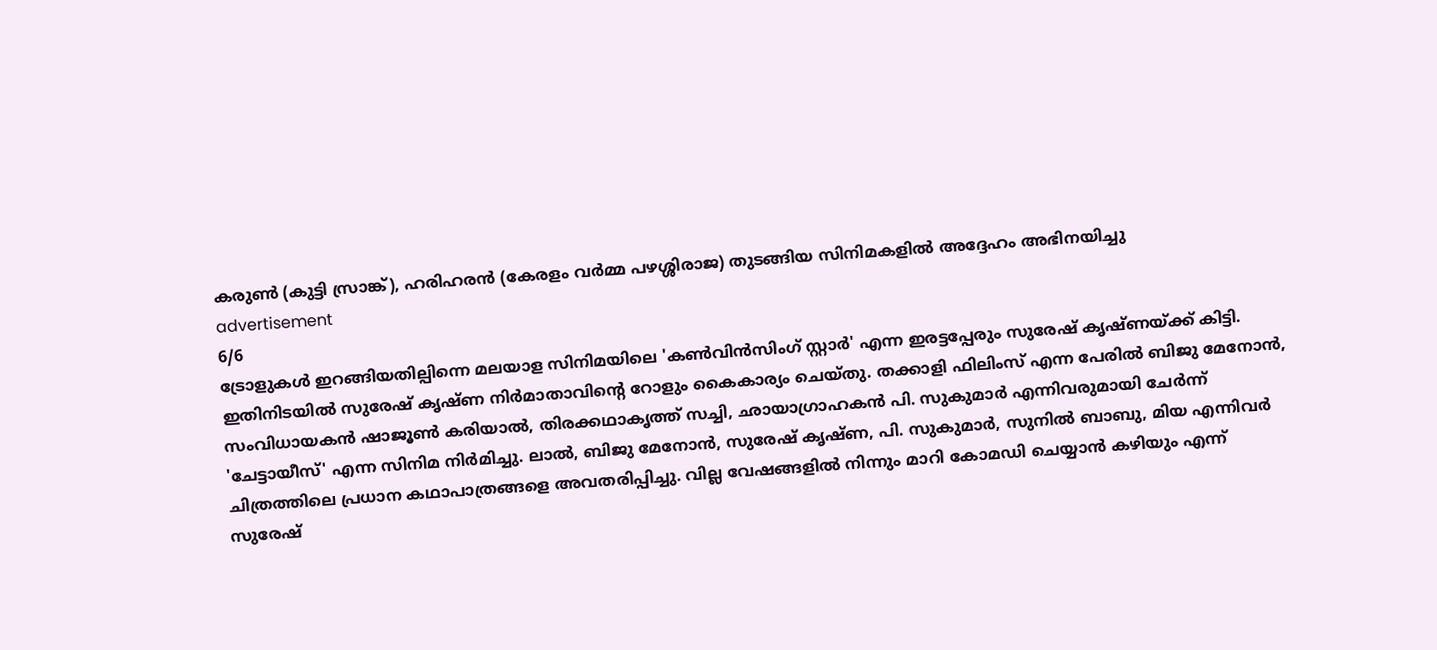കരുൺ (കുട്ടി സ്രാങ്ക്), ഹരിഹരൻ (കേരളം വർമ്മ പഴശ്ശിരാജ) തുടങ്ങിയ സിനിമകളിൽ അദ്ദേഹം അഭിനയിച്ചു
advertisement
6/6
ട്രോളുകൾ ഇറങ്ങിയതില്പിന്നെ മലയാള സിനിമയിലെ 'കൺവിൻസിംഗ് സ്റ്റാർ' എന്ന ഇരട്ടപ്പേരും സുരേഷ് കൃഷ്ണയ്ക്ക് കിട്ടി. ഇതിനിടയിൽ സുരേഷ് കൃഷ്ണ നിർമാതാവിന്റെ റോളും കൈകാര്യം ചെയ്തു. തക്കാളി ഫിലിംസ് എന്ന പേരിൽ ബിജു മേനോൻ, സംവിധായകൻ ഷാജൂൺ കരിയാൽ, തിരക്കഥാകൃത്ത് സച്ചി, ഛായാഗ്രാഹകൻ പി. സുകുമാർ എന്നിവരുമായി ചേർന്ന് 'ചേട്ടായീസ്' എന്ന സിനിമ നിർമിച്ചു. ലാൽ, ബിജു മേനോൻ, സുരേഷ് കൃഷ്ണ, പി. സുകുമാർ, സുനിൽ ബാബു, മിയ എന്നിവർ ചിത്രത്തിലെ പ്രധാന കഥാപാത്രങ്ങളെ അവതരിപ്പിച്ചു. വില്ല വേഷങ്ങളിൽ നിന്നും മാറി കോമഡി ചെയ്യാൻ കഴിയും എന്ന് സുരേഷ്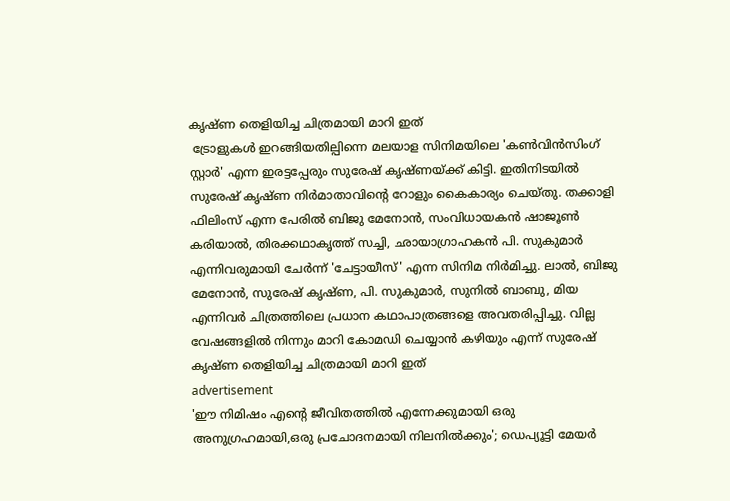കൃഷ്ണ തെളിയിച്ച ചിത്രമായി മാറി ഇത്
 ട്രോളുകൾ ഇറങ്ങിയതില്പിന്നെ മലയാള സിനിമയിലെ 'കൺവിൻസിംഗ് സ്റ്റാർ' എന്ന ഇരട്ടപ്പേരും സുരേഷ് കൃഷ്ണയ്ക്ക് കിട്ടി. ഇതിനിടയിൽ സുരേഷ് കൃഷ്ണ നിർമാതാവിന്റെ റോളും കൈകാര്യം ചെയ്തു. തക്കാളി ഫിലിംസ് എന്ന പേരിൽ ബിജു മേനോൻ, സംവിധായകൻ ഷാജൂൺ കരിയാൽ, തിരക്കഥാകൃത്ത് സച്ചി, ഛായാഗ്രാഹകൻ പി. സുകുമാർ എന്നിവരുമായി ചേർന്ന് 'ചേട്ടായീസ്' എന്ന സിനിമ നിർമിച്ചു. ലാൽ, ബിജു മേനോൻ, സുരേഷ് കൃഷ്ണ, പി. സുകുമാർ, സുനിൽ ബാബു, മിയ എന്നിവർ ചിത്രത്തിലെ പ്രധാന കഥാപാത്രങ്ങളെ അവതരിപ്പിച്ചു. വില്ല വേഷങ്ങളിൽ നിന്നും മാറി കോമഡി ചെയ്യാൻ കഴിയും എന്ന് സുരേഷ് കൃഷ്ണ തെളിയിച്ച ചിത്രമായി മാറി ഇത്
advertisement
'ഈ നിമിഷം എന്റെ ജീവിതത്തിൽ എന്നേക്കുമായി ഒരു അനുഗ്രഹമായി,ഒരു പ്രചോദനമായി നിലനിൽക്കും'; ഡെപ്യൂട്ടി മേയർ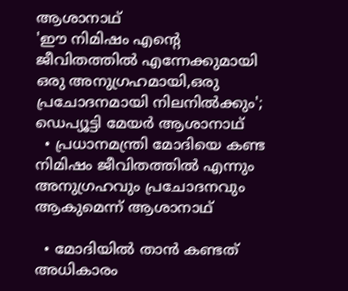ആശാനാഥ്
'ഈ നിമിഷം എന്റെ ജീവിതത്തിൽ എന്നേക്കുമായി ഒരു അനുഗ്രഹമായി,ഒരു പ്രചോദനമായി നിലനിൽക്കും'; ഡെപ്യൂട്ടി മേയർ ആശാനാഥ്
  • പ്രധാനമന്ത്രി മോദിയെ കണ്ട നിമിഷം ജീവിതത്തിൽ എന്നും അനുഗ്രഹവും പ്രചോദനവും ആകുമെന്ന് ആശാനാഥ്

  • മോദിയിൽ താൻ കണ്ടത് അധികാരം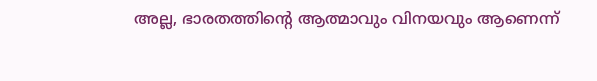അല്ല, ഭാരതത്തിന്റെ ആത്മാവും വിനയവും ആണെന്ന്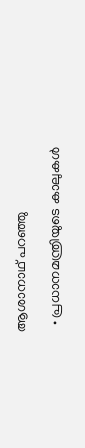ആശാനാഥ് പറഞ്ഞു

  • പ്രധാനമന്ത്രിയുടെ കാലുകൾ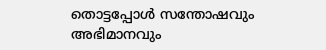തൊട്ടപ്പോൾ സന്തോഷവും അഭിമാനവും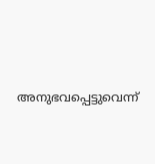അനുഭവപ്പെട്ടുവെന്ന്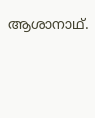ആശാനാഥ്.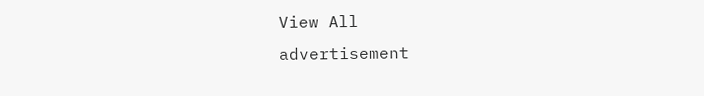View All
advertisement